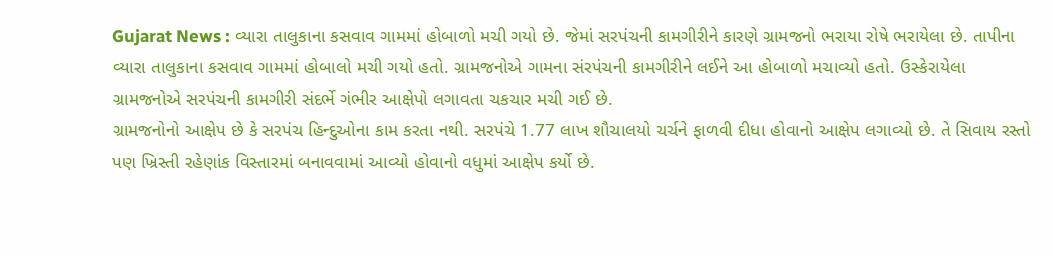Gujarat News : વ્યારા તાલુકાના કસવાવ ગામમાં હોબાળો મચી ગયો છે. જેમાં સરપંચની કામગીરીને કારણે ગ્રામજનો ભરાયા રોષે ભરાયેલા છે. તાપીના વ્યારા તાલુકાના કસવાવ ગામમાં હોબાલો મચી ગયો હતો. ગ્રામજનોએ ગામના સંરપંચની કામગીરીને લઈને આ હોબાળો મચાવ્યો હતો. ઉસ્કેરાયેલા ગ્રામજનોએ સરપંચની કામગીરી સંદર્ભે ગંભીર આક્ષેપો લગાવતા ચકચાર મચી ગઈ છે.
ગ્રામજનોનો આક્ષેપ છે કે સરપંચ હિન્દુઓના કામ કરતા નથી. સરપંચે 1.77 લાખ શૌચાલયો ચર્ચને ફાળવી દીધા હોવાનો આક્ષેપ લગાવ્યો છે. તે સિવાય રસ્તો પણ ખ્રિસ્તી રહેણાંક વિસ્તારમાં બનાવવામાં આવ્યો હોવાનો વધુમાં આક્ષેપ કર્યો છે.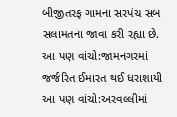બીજીતરફ ગામના સરપંચ સબ સલામતના જાવા કરી રહ્યા છે.
આ પણ વાંચો:જામનગરમાં જર્જરિત ઈમારત થઈ ધરાશાયી
આ પણ વાંચો:અરવલ્લીમાં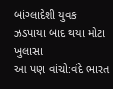બાંગ્લાદેશી યુવક ઝડપાયા બાદ થયા મોટા ખુલાસા
આ પણ વાંચો:વંદે ભારત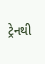ટ્રેનથી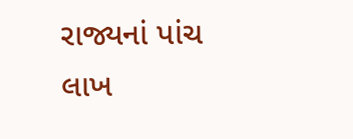રાજ્યનાં પાંચ લાખ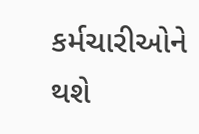કર્મચારીઓને થશે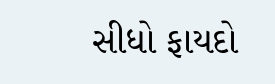સીધો ફાયદો